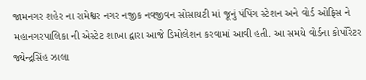જામનગર શહેર ના રામેશ્વર નગર નજીક નવજીવન સોસાયટી માં જૂનું પંપિંગ સ્ટેશન અને વોર્ડ ઓફિસ ને મહાનગરપાલિકા ની એસ્ટેટ શાખા દ્વારા આજે ડિમોલેશન કરવામાં આવી હતી. આ સમયે વોર્ડના કોર્પોરેટર જ્યેન્દ્રસિંહ ઝાલા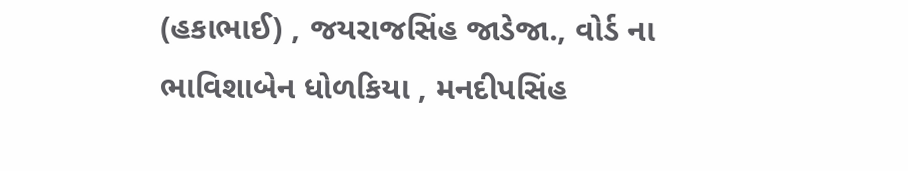(હકાભાઈ) , જયરાજસિંહ જાડેજા., વોર્ડ ના ભાવિશાબેન ધોળકિયા , મનદીપસિંહ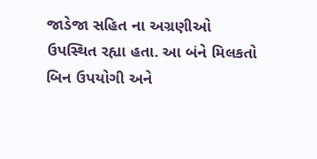જાડેજા સહિત ના અગ્રણીઓ ઉપસ્થિત રહ્યા હતા. આ બંને મિલકતો બિન ઉપયોગી અને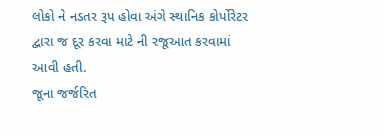લોકો ને નડતર રૂપ હોવા અંગે સ્થાનિક કોર્પોરેટર દ્વારા જ દૂર કરવા માટે ની રજૂઆત કરવામાં આવી હતી.
જૂના જર્જરિત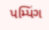પમ્પિંગ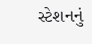સ્ટેશનનું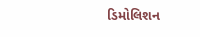ડિમોલિશન